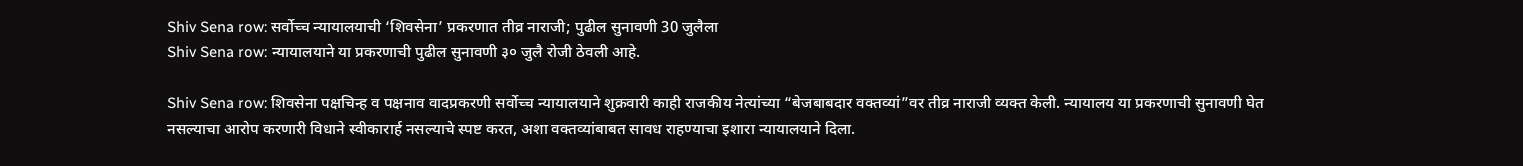Shiv Sena row: सर्वोच्च न्यायालयाची ‘शिवसेना’ प्रकरणात तीव्र नाराजी; पुढील सुनावणी 30 जुलैला
Shiv Sena row: न्यायालयाने या प्रकरणाची पुढील सुनावणी ३० जुलै रोजी ठेवली आहे.

Shiv Sena row: शिवसेना पक्षचिन्ह व पक्षनाव वादप्रकरणी सर्वोच्च न्यायालयाने शुक्रवारी काही राजकीय नेत्यांच्या “बेजबाबदार वक्तव्यां”वर तीव्र नाराजी व्यक्त केली. न्यायालय या प्रकरणाची सुनावणी घेत नसल्याचा आरोप करणारी विधाने स्वीकारार्ह नसल्याचे स्पष्ट करत, अशा वक्तव्यांबाबत सावध राहण्याचा इशारा न्यायालयाने दिला.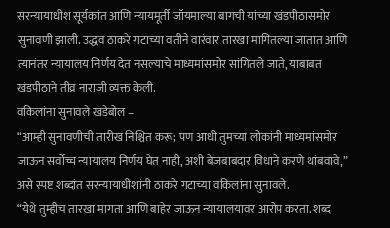सरन्यायाधीश सूर्यकांत आणि न्यायमूर्ती जॉयमाल्या बागची यांच्या खंडपीठासमोर सुनावणी झाली. उद्धव ठाकरे गटाच्या वतीने वारंवार तारखा मागितल्या जातात आणि त्यानंतर न्यायालय निर्णय देत नसल्याचे माध्यमांसमोर सांगितले जाते, याबाबत खंडपीठाने तीव्र नाराजी व्यक्त केली.
वकिलांना सुनावले खडेबोल –
“आम्ही सुनावणीची तारीख निश्चित करू; पण आधी तुमच्या लोकांनी माध्यमांसमोर जाऊन सर्वोच्च न्यायालय निर्णय घेत नाही, अशी बेजबाबदार विधाने करणे थांबवावे,” असे स्पष्ट शब्दांत सरन्यायाधीशांनी ठाकरे गटाच्या वकिलांना सुनावले.
“येथे तुम्हीच तारखा मागता आणि बाहेर जाऊन न्यायालयावर आरोप करता. शब्द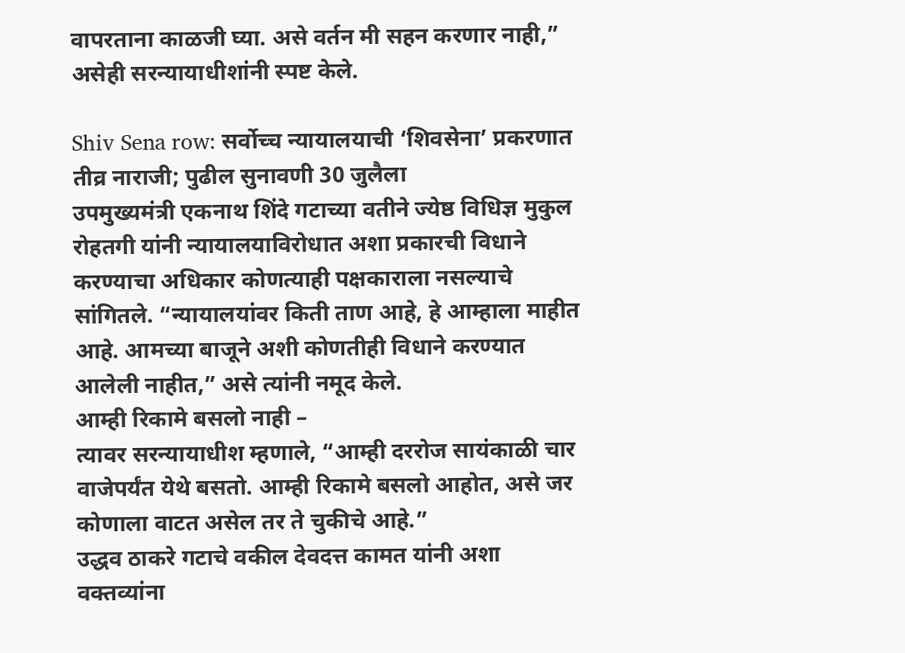वापरताना काळजी घ्या. असे वर्तन मी सहन करणार नाही,” असेही सरन्यायाधीशांनी स्पष्ट केले.

Shiv Sena row: सर्वोच्च न्यायालयाची ‘शिवसेना’ प्रकरणात तीव्र नाराजी; पुढील सुनावणी 30 जुलैला
उपमुख्यमंत्री एकनाथ शिंदे गटाच्या वतीने ज्येष्ठ विधिज्ञ मुकुल रोहतगी यांनी न्यायालयाविरोधात अशा प्रकारची विधाने करण्याचा अधिकार कोणत्याही पक्षकाराला नसल्याचे सांगितले. “न्यायालयांवर किती ताण आहे, हे आम्हाला माहीत आहे. आमच्या बाजूने अशी कोणतीही विधाने करण्यात आलेली नाहीत,” असे त्यांनी नमूद केले.
आम्ही रिकामे बसलो नाही –
त्यावर सरन्यायाधीश म्हणाले, “आम्ही दररोज सायंकाळी चार वाजेपर्यंत येथे बसतो. आम्ही रिकामे बसलो आहोत, असे जर कोणाला वाटत असेल तर ते चुकीचे आहे.”
उद्धव ठाकरे गटाचे वकील देवदत्त कामत यांनी अशा वक्तव्यांना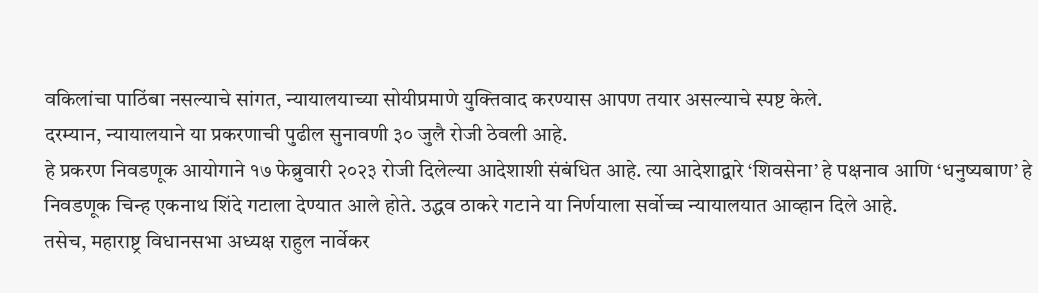वकिलांचा पाठिंबा नसल्याचे सांगत, न्यायालयाच्या सोयीप्रमाणे युक्तिवाद करण्यास आपण तयार असल्याचे स्पष्ट केले.
दरम्यान, न्यायालयाने या प्रकरणाची पुढील सुनावणी ३० जुलै रोजी ठेवली आहे.
हे प्रकरण निवडणूक आयोगाने १७ फेब्रुवारी २०२३ रोजी दिलेल्या आदेशाशी संबंधित आहे. त्या आदेशाद्वारे ‘शिवसेना’ हे पक्षनाव आणि ‘धनुष्यबाण’ हे निवडणूक चिन्ह एकनाथ शिंदे गटाला देण्यात आले होते. उद्धव ठाकरे गटाने या निर्णयाला सर्वोच्च न्यायालयात आव्हान दिले आहे.
तसेच, महाराष्ट्र विधानसभा अध्यक्ष राहुल नार्वेकर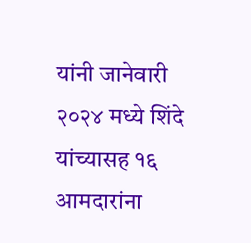यांनी जानेवारी २०२४ मध्ये शिंदे यांच्यासह १६ आमदारांना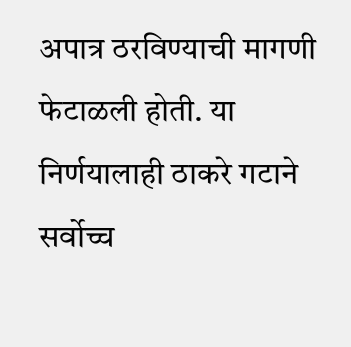अपात्र ठरविण्याची मागणी फेटाळली होती. या निर्णयालाही ठाकरे गटाने सर्वोच्च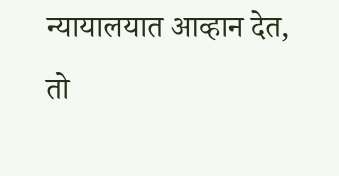न्यायालयात आव्हान देत, तो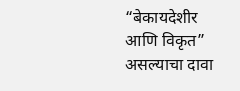“बेकायदेशीर आणि विकृत” असल्याचा दावा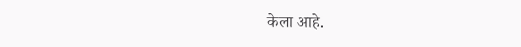केला आहे.